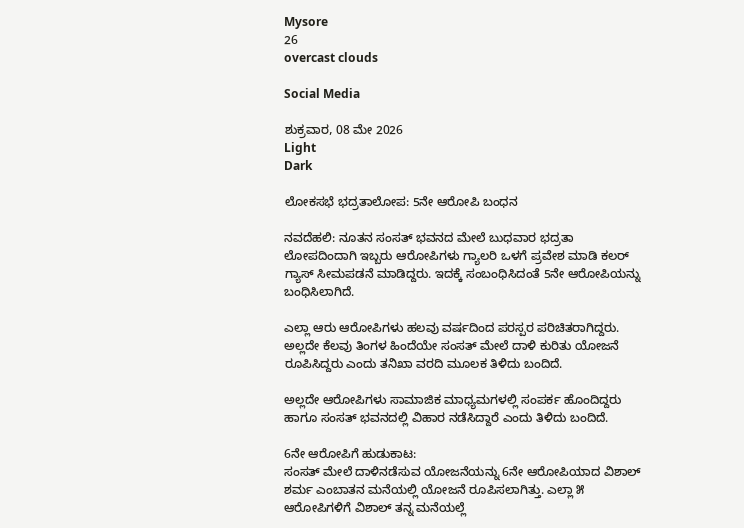Mysore
26
overcast clouds

Social Media

ಶುಕ್ರವಾರ, 08 ಮೇ 2026
Light
Dark

ಲೋಕಸಭೆ ಭದ್ರತಾಲೋಪ: 5ನೇ ಆರೋಪಿ ಬಂಧನ

ನವದೆಹಲಿ: ನೂತನ ಸಂಸತ್‌ ಭವನದ ಮೇಲೆ ಬುಧವಾರ ಭದ್ರತಾ ಲೋಪದಿಂದಾಗಿ ಇಬ್ಬರು ಆರೋಪಿಗಳು ಗ್ಯಾಲರಿ ಒಳಗೆ ಪ್ರವೇಶ ಮಾಡಿ ಕಲರ್‌ ಗ್ಯಾಸ್‌ ಸೀಮಪಡನೆ ಮಾಡಿದ್ದರು. ಇದಕ್ಕೆ ಸಂಬಂಧಿಸಿದಂತೆ 5ನೇ ಆರೋಪಿಯನ್ನು ಬಂಧಿಸಿಲಾಗಿದೆ.

ಎಲ್ಲಾ ಆರು ಆರೋಪಿಗಳು ಹಲವು ವರ್ಷದಿಂದ ಪರಸ್ಪರ ಪರಿಚಿತರಾಗಿದ್ದರು. ಅಲ್ಲದೇ ಕೆಲವು ತಿಂಗಳ ಹಿಂದೆಯೇ ಸಂಸತ್‌ ಮೇಲೆ ದಾಳಿ ಕುರಿತು ಯೋಜನೆ ರೂಪಿಸಿದ್ದರು ಎಂದು ತನಿಖಾ ವರದಿ ಮೂಲಕ ತಿಳಿದು ಬಂದಿದೆ.

ಅಲ್ಲದೇ ಆರೋಪಿಗಳು ಸಾಮಾಜಿಕ ಮಾಧ್ಯಮಗಳಲ್ಲಿ ಸಂಪರ್ಕ ಹೊಂದಿದ್ದರು ಹಾಗೂ ಸಂಸತ್‌ ಭವನದಲ್ಲಿ ವಿಹಾರ ನಡೆಸಿದ್ದಾರೆ ಎಂದು ತಿಳಿದು ಬಂದಿದೆ.

6ನೇ ಆರೋಪಿಗೆ ಹುಡುಕಾಟ:
ಸಂಸತ್‌ ಮೇಲೆ ದಾಳಿನಡೆಸುವ ಯೋಜನೆಯನ್ನು 6ನೇ ಆರೋಪಿಯಾದ ವಿಶಾಲ್‌ ಶರ್ಮ ಎಂಬಾತನ ಮನೆಯಲ್ಲಿ ಯೋಜನೆ ರೂಪಿಸಲಾಗಿತ್ತು. ಎಲ್ಲಾ ೫ ಆರೋಪಿಗಳಿಗೆ ವಿಶಾಲ್‌ ತನ್ನ ಮನೆಯಲ್ಲೆ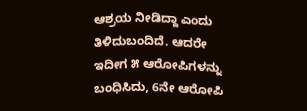ಆಶ್ರಯ ನೀಡಿದ್ದಾ ಎಂದು ತಿಳಿದುಬಂದಿದೆ. ಆದರೇ ಇದೀಗ ೫ ಆರೋಪಿಗಳನ್ನು ಬಂಧಿಸಿದು, 6ನೇ ಆರೋಪಿ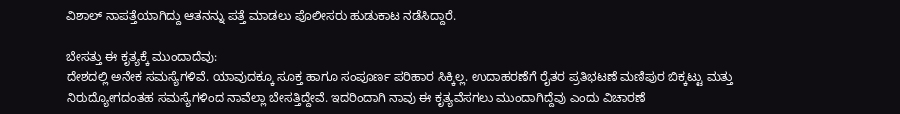ವಿಶಾಲ್‌ ನಾಪತ್ತೆಯಾಗಿದ್ದು ಆತನನ್ನು ಪತ್ತೆ ಮಾಡಲು ಪೊಲೀಸರು ಹುಡುಕಾಟ ನಡೆಸಿದ್ದಾರೆ.

ಬೇಸತ್ತು ಈ ಕೃತ್ಯಕ್ಕೆ ಮುಂದಾದೆವು:
ದೇಶದಲ್ಲಿ ಅನೇಕ ಸಮಸ್ಯೆಗಳಿವೆ. ಯಾವುದಕ್ಕೂ ಸೂಕ್ತ ಹಾಗೂ ಸಂಪೂರ್ಣ ಪರಿಹಾರ ಸಿಕ್ಕಿಲ್ಲ. ಉದಾಹರಣೆಗೆ ರೈತರ ಪ್ರತಿಭಟಣೆ ಮಣಿಪುರ ಬಿಕ್ಕಟ್ಟು ಮತ್ತು ನಿರುದ್ಯೋಗದಂತಹ ಸಮಸ್ಯೆಗಳಿಂದ ನಾವೆಲ್ಲಾ ಬೇಸತ್ತಿದ್ದೇವೆ. ಇದರಿಂದಾಗಿ ನಾವು ಈ ಕೃತ್ಯವೆಸಗಲು ಮುಂದಾಗಿದ್ದೆವು ಎಂದು ವಿಚಾರಣೆ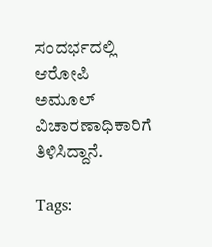ಸಂದರ್ಭದಲ್ಲಿ ಆರೋಪಿ ಅಮೂಲ್‌ ವಿಚಾರಣಾಧಿಕಾರಿಗೆ ತಿಳಿಸಿದ್ದಾನೆ.

Tags: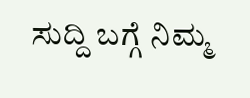ಸುದ್ದಿ ಬಗ್ಗೆ ನಿಮ್ಮ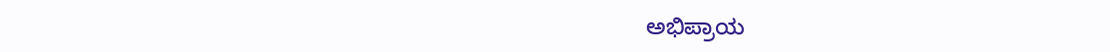ಅಭಿಪ್ರಾಯ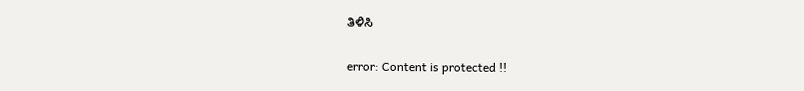ತಿಳಿಸಿ

error: Content is protected !!